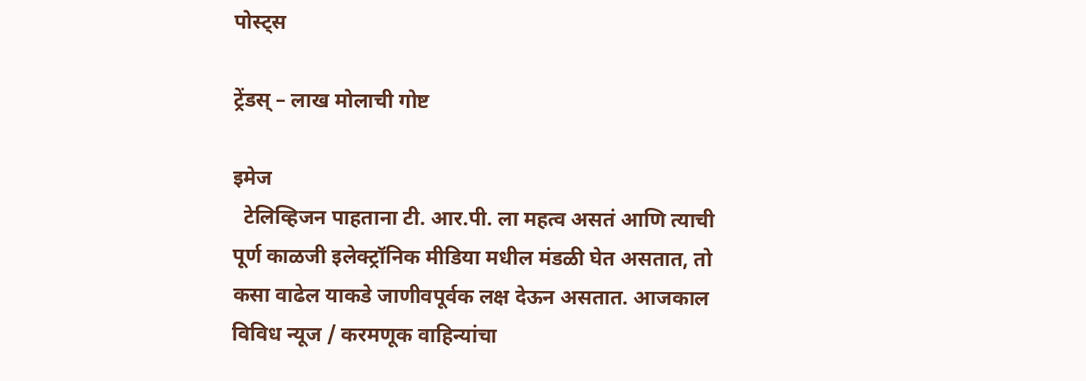पोस्ट्स

ट्रेंडस् – लाख मोलाची गोष्ट

इमेज
  टेलिव्हिजन पाहताना टी. आर.पी. ला महत्व असतं आणि त्याची पूर्ण काळजी इलेक्ट्रॉनिक मीडिया मधील मंडळी घेत असतात, तो कसा वाढेल याकडे जाणीवपूर्वक लक्ष देऊन असतात. आजकाल विविध न्यूज / करमणूक वाहिन्यांचा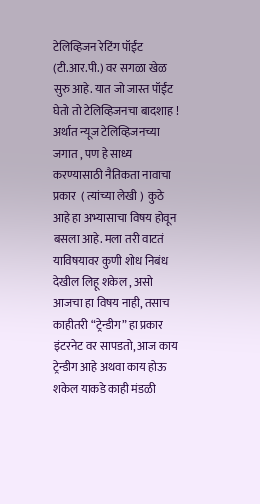टेलिव्हिजन रेटिंग पॉईंट (टी.आर.पी.) वर सगळा खेळ सुरु आहे. यात जो जास्त पॉईंट घेतो तो टेलिव्हिजनचा बादशाह ! अर्थात न्यूज टेलिव्हिजनच्या जगात , पण हे साध्य करण्यासाठी नैतिकता नावाचा प्रकार  ( त्यांच्या लेखी )  कुठे आहे हा अभ्यासाचा विषय होवून बसला आहे. मला तरी वाटतं याविषयावर कुणी शोध निबंध देखील लिहू शकेल , असो आजचा हा विषय नाही, तसाच काहीतरी “ट्रेन्डीग” हा प्रकार इंटरनेट वर सापडतो, आज काय ट्रेन्डीग आहे अथवा काय होऊ शकेल याकडे काही मंडळी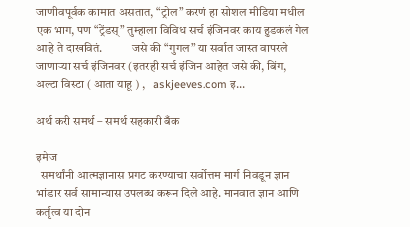जाणीवपूर्वक कामात असतात, “ट्रोल” करणं हा सोशल मीडिया मधील एक भाग, पण “ट्रेंडस्” तुम्हाला विविध सर्च इंजिनवर काय हुडकलं गेल आहे ते दाखवितं.            जसे की “गुगल” या सर्वात जास्त वापरले जाणाऱ्या सर्च इंजिनवर (इतरही सर्च इंजिन आहेत जसे की, बिंग, अल्टा विस्टा ( आता याहू ) ,   askjeeves.com इ...

अर्थ करी समर्थ – समर्थ सहकारी बँक

इमेज
  समर्थांनी आत्मज्ञानास प्रगट करण्याचा सर्वोत्तम मार्ग निवडून ज्ञान भांडार सर्व सामान्यास उपलब्ध करून दिले आहे. मानवात ज्ञान आणि कर्तृत्व या दोन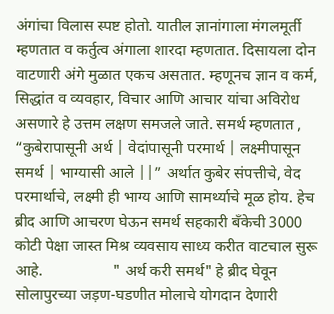अंगांचा विलास स्पष्ट होतो. यातील ज्ञानांगाला मंगलमूर्ती म्हणतात व कर्तुत्व अंगाला शारदा म्हणतात. दिसायला दोन वाटणारी अंगे मुळात एकच असतात. म्हणूनच ज्ञान व कर्म, सिद्धांत व व्यवहार, विचार आणि आचार यांचा अविरोध असणारे हे उत्तम लक्षण समजले जाते. समर्थ म्हणतात , “कुबेरापासूनी अर्थ | वेदांपासूनी परमार्थ | लक्ष्मीपासून   समर्थ | भाग्यासी आले ||” अर्थात कुबेर संपत्तीचे, वेद परमार्थाचे, लक्ष्मी ही भाग्य आणि सामर्थ्याचे मूळ होय. हेच ब्रीद आणि आचरण घेऊन समर्थ सहकारी बँकेची 3000 कोटी पेक्षा जास्त मिश्र व्यवसाय साध्य करीत वाटचाल सुरू आहे.                  " अर्थ करी समर्थ" हे ब्रीद घेवून सोलापुरच्या जड़ण-घडणीत मोलाचे योगदान देणारी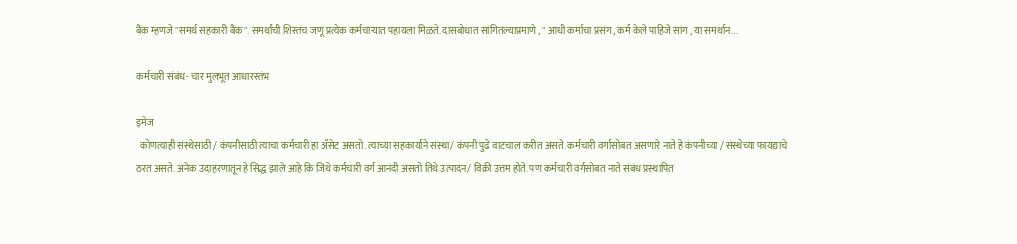बैंक म्हणजे "समर्थ सहकारी बैंक". समर्थांची शिस्तच जणू प्रत्येक कर्मचाऱ्यात पहायला मिळते. दासबोधात सांगितल्याप्रमाणे , " आधी कर्माचा प्रसंग , कर्म केले पाहिजे सांग , या समर्थान...

कर्मचारी संबंध- चार मुलभूत आधारस्तंभ

इमेज
  कोणत्याही संस्थेसाठी / कंपनीसाठी त्याचा कर्मचारी हा ॲसेट असतो. त्याच्या सहकार्याने संस्था/ कंपनी पुढे वाटचाल करीत असते. कर्मचारी वर्गासोबत असणारे नाते हे कंपनीच्या / संस्थेच्या फायद्याचे ठरत असते. अनेक उदाहरणातून हे सिद्ध झाले आहे कि जिथे कर्मचारी वर्ग आनंदी असतो तिथे उत्पादन/ विक्री उत्तम होते. पण कर्मचारी वर्गसोबत नाते संबंध प्रस्थापित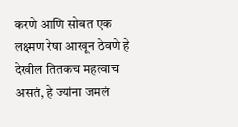करणे आणि सोबत एक लक्ष्मण रेषा आखून ठेवणे हे देखील तितकच महत्वाच असतं, हे ज्यांना जमलं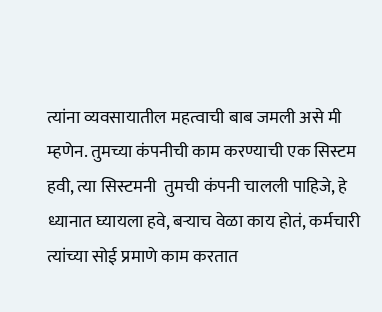त्यांना व्यवसायातील महत्वाची बाब जमली असे मी म्हणेन. तुमच्या कंपनीची काम करण्याची एक सिस्टम हवी, त्या सिस्टमनी  तुमची कंपनी चालली पाहिजे, हे ध्यानात घ्यायला हवे, बऱ्याच वेळा काय होतं, कर्मचारी त्यांच्या सोई प्रमाणे काम करतात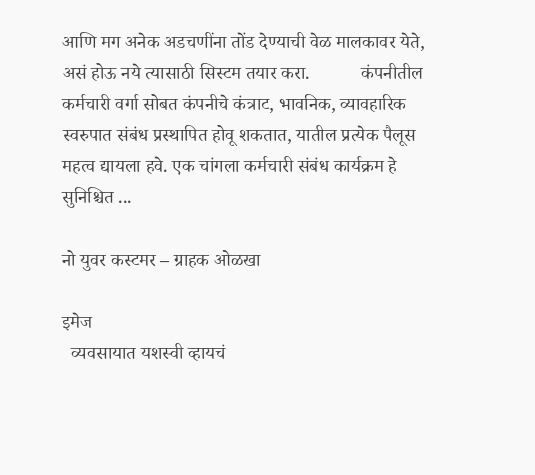आणि मग अनेक अडचणींना तोंड देण्याची वेळ मालकावर येते, असं होऊ नये त्यासाठी सिस्टम तयार करा.           कंपनीतील कर्मचारी वर्गा सोबत कंपनीचे कंत्राट, भावनिक, व्यावहारिक स्वरुपात संबंध प्रस्थापित होवू शकतात, यातील प्रत्येक पैलूस महत्व द्यायला हवे. एक चांगला कर्मचारी संबंध कार्यक्रम हे सुनिश्चित ...

नो युवर कस्टमर – ग्राहक ओळखा

इमेज
  व्यवसायात यशस्वी व्हायचं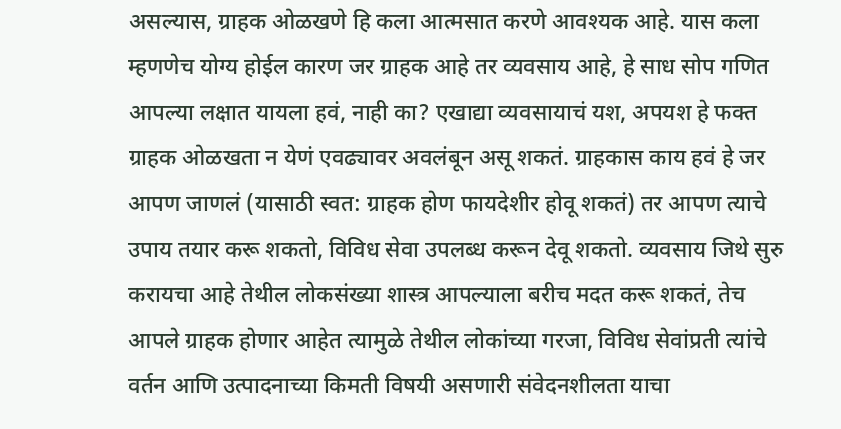असल्यास, ग्राहक ओळखणे हि कला आत्मसात करणे आवश्यक आहे. यास कला म्हणणेच योग्य होईल कारण जर ग्राहक आहे तर व्यवसाय आहे, हे साध सोप गणित आपल्या लक्षात यायला हवं, नाही का? एखाद्या व्यवसायाचं यश, अपयश हे फक्त ग्राहक ओळखता न येणं एवढ्यावर अवलंबून असू शकतं. ग्राहकास काय हवं हे जर आपण जाणलं (यासाठी स्वत: ग्राहक होण फायदेशीर होवू शकतं) तर आपण त्याचे उपाय तयार करू शकतो, विविध सेवा उपलब्ध करून देवू शकतो. व्यवसाय जिथे सुरु करायचा आहे तेथील लोकसंख्या शास्त्र आपल्याला बरीच मदत करू शकतं, तेच आपले ग्राहक होणार आहेत त्यामुळे तेथील लोकांच्या गरजा, विविध सेवांप्रती त्यांचे वर्तन आणि उत्पादनाच्या किमती विषयी असणारी संवेदनशीलता याचा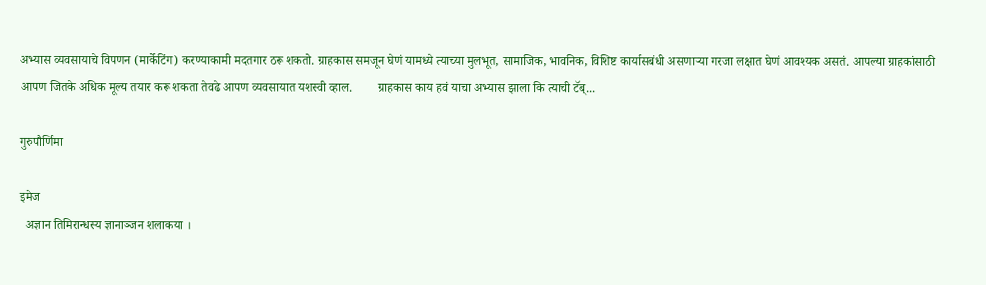अभ्यास व्यवसायाचे विपणन (मार्केटिंग) करण्याकामी मदतगार ठरू शकतो. ग्राहकास समजून घेणं यामध्ये त्याच्या मुलभूत, सामाजिक, भावनिक, विशिष्ट कार्यासबंधी असणाऱ्या गरजा लक्षात घेणं आवश्यक असतं. आपल्या ग्राहकांसाठी आपण जितके अधिक मूल्य तयार करू शकता तेवढे आपण व्यवसायात यशस्वी व्हाल.        ग्राहकास काय हवं याचा अभ्यास झाला कि त्याची टॅब्...

गुरुपौर्णिमा

इमेज
  अज्ञान तिमिरान्धस्य ज्ञानाञ्जन शलाकया ।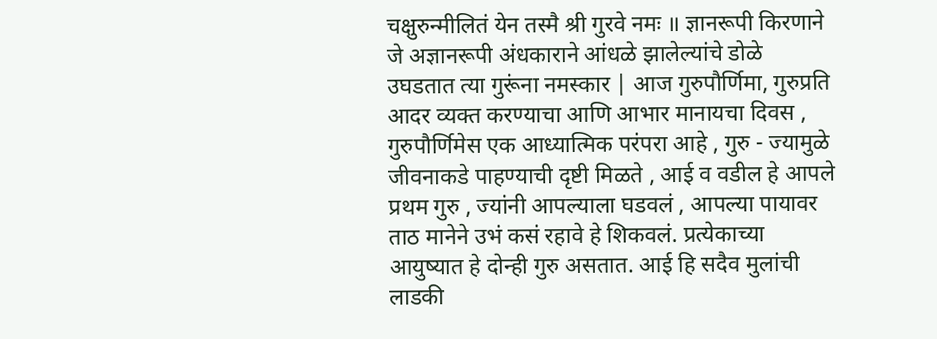चक्षुरुन्मीलितं येन तस्मै श्री गुरवे नमः ॥ ज्ञानरूपी किरणाने जे अज्ञानरूपी अंधकाराने आंधळे झालेल्यांचे डोळे उघडतात त्या गुरूंना नमस्कार | आज गुरुपौर्णिमा, गुरुप्रति आदर व्यक्त करण्याचा आणि आभार मानायचा दिवस , गुरुपौर्णिमेस एक आध्यात्मिक परंपरा आहे , गुरु - ज्यामुळे जीवनाकडे पाहण्याची दृष्टी मिळते , आई व वडील हे आपले प्रथम गुरु , ज्यांनी आपल्याला घडवलं , आपल्या पायावर ताठ मानेने उभं कसं रहावे हे शिकवलं. प्रत्येकाच्या आयुष्यात हे दोन्ही गुरु असतात. आई हि सदैव मुलांची लाडकी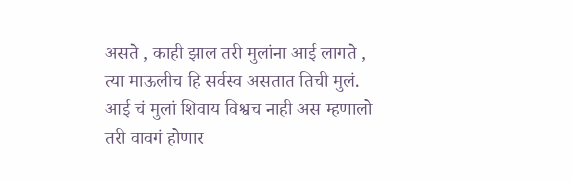असते , काही झाल तरी मुलांना आई लागते , त्या माऊलीच हि सर्वस्व असतात तिची मुलं. आई चं मुलां शिवाय विश्वच नाही अस म्हणालो तरी वावगं होणार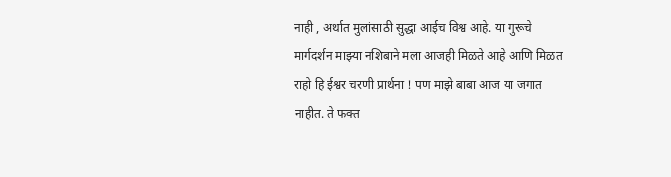नाही , अर्थात मुलांसाठी सुद्धा आईच विश्व आहे. या गुरूचे मार्गदर्शन माझ्या नशिबाने मला आजही मिळते आहे आणि मिळत राहो हि ईश्वर चरणी प्रार्थना ! पण माझे बाबा आज या जगात नाहीत. ते फक्त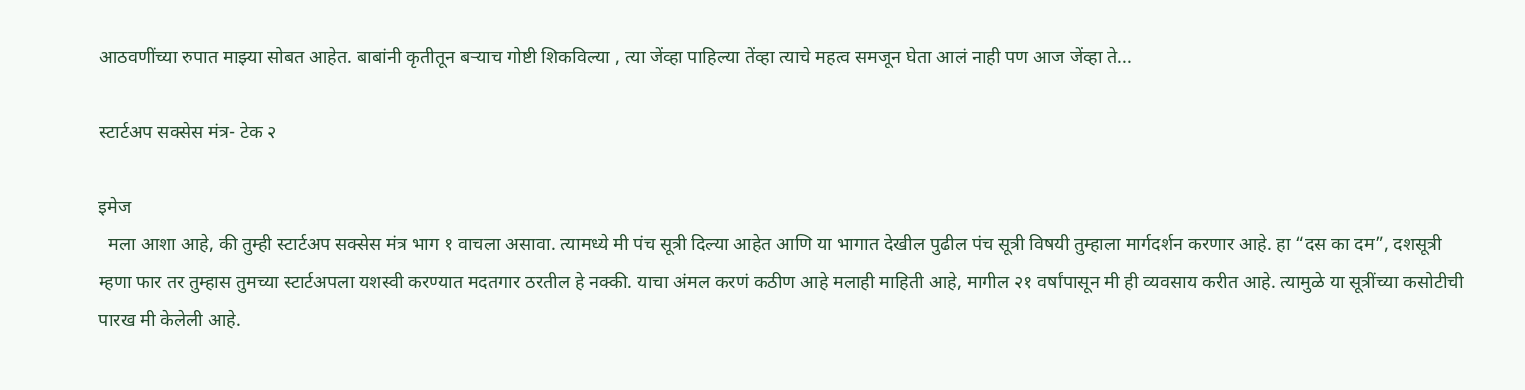आठवणींच्या रुपात माझ्या सोबत आहेत. बाबांनी कृतीतून बऱ्याच गोष्टी शिकविल्या , त्या जेंव्हा पाहिल्या तेंव्हा त्याचे महत्व समजून घेता आलं नाही पण आज जेंव्हा ते...

स्टार्टअप सक्सेस मंत्र- टेक २

इमेज
  मला आशा आहे, की तुम्ही स्टार्टअप सक्सेस मंत्र भाग १ वाचला असावा. त्यामध्ये मी पंच सूत्री दिल्या आहेत आणि या भागात देखील पुढील पंच सूत्री विषयी तुम्हाला मार्गदर्शन करणार आहे. हा “दस का दम”, दशसूत्री म्हणा फार तर तुम्हास तुमच्या स्टार्टअपला यशस्वी करण्यात मदतगार ठरतील हे नक्की. याचा अंमल करणं कठीण आहे मलाही माहिती आहे, मागील २१ वर्षांपासून मी ही व्यवसाय करीत आहे. त्यामुळे या सूत्रींच्या कसोटीची पारख मी केलेली आहे.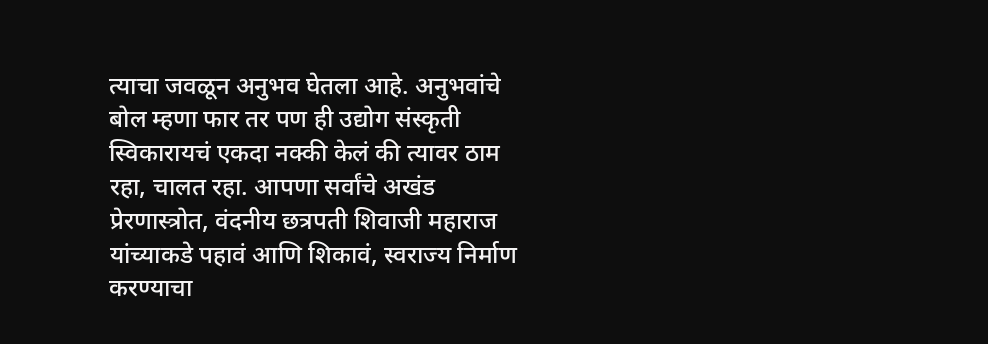त्याचा जवळून अनुभव घेतला आहे. अनुभवांचे बोल म्हणा फार तर पण ही उद्योग संस्कृती स्विकारायचं एकदा नक्की केलं की त्यावर ठाम रहा, चालत रहा. आपणा सर्वांचे अखंड प्रेरणास्त्रोत, वंदनीय छत्रपती शिवाजी महाराज यांच्याकडे पहावं आणि शिकावं, स्वराज्य निर्माण करण्याचा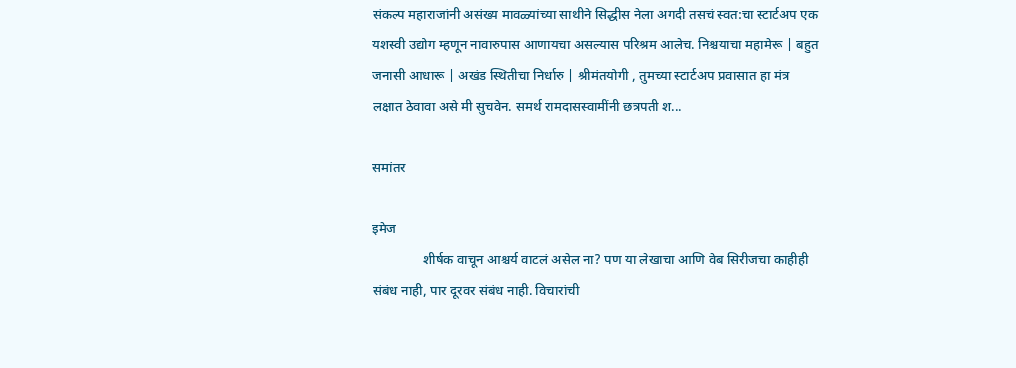संकल्प महाराजांनी असंख्य मावळ्यांच्या साथीने सिद्धीस नेला अगदी तसचं स्वत:चा स्टार्टअप एक यशस्वी उद्योग म्हणून नावारुपास आणायचा असल्यास परिश्रम आलेच. निश्चयाचा महामेरू | बहुत जनासी आधारू | अखंड स्थितीचा निर्धारु | श्रीमंतयोगी , तुमच्या स्टार्टअप प्रवासात हा मंत्र लक्षात ठेवावा असे मी सुचवेन. समर्थ रामदासस्वामींनी छत्रपती श...

समांतर

इमेज
               शीर्षक वाचून आश्चर्य वाटलं असेल ना? पण या लेखाचा आणि वेब सिरीजचा काहीही संबंध नाही, पार दूरवर संबंध नाही. विचारांची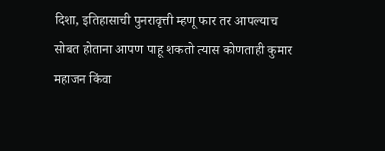दिशा, इतिहासाची पुनरावृत्ती म्हणू फार तर आपल्याच सोबत होताना आपण पाहू शकतो त्यास कोणताही कुमार महाजन किंवा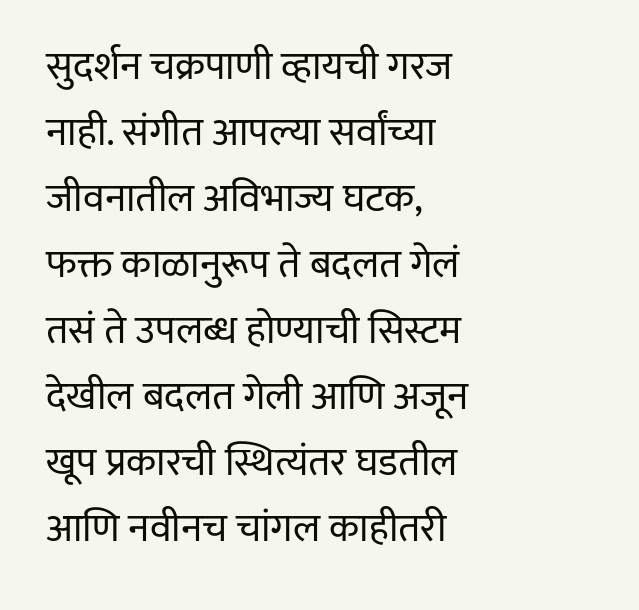सुदर्शन चक्रपाणी व्हायची गरज नाही. संगीत आपल्या सर्वांच्या जीवनातील अविभाज्य घटक, फक्त काळानुरूप ते बदलत गेलं तसं ते उपलब्ध होण्याची सिस्टम देखील बदलत गेली आणि अजून खूप प्रकारची स्थित्यंतर घडतील आणि नवीनच चांगल काहीतरी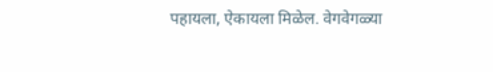पहायला, ऐकायला मिळेल. वेगवेगळ्या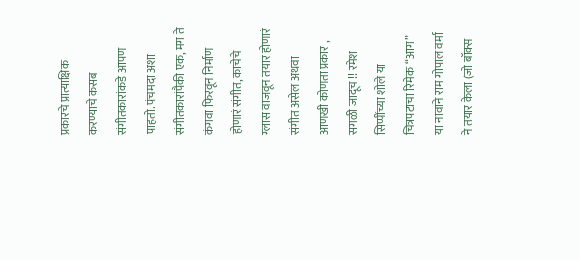प्रकारचे प्रात्याक्षिक करण्याचे कसब संगीतकारांकडे आपण पाहतो. पंचमदा अशा संगीतकारांपैकी एक, मग ते कंगवा फिरवून निर्माण होणारं संगीत, काचेचे ग्लास वाजवून तयार होणारं संगीत असेल अथवा आणखी कोणता प्रकार , सगळी जादूच !! रमेश सिप्पींच्या शोले या चित्रपटाचा रिमेक “आग” या नावाने राम गोपाल वर्मा ने तयार केला (जो बॉक्स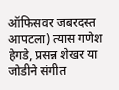ऑफिसवर जबरदस्त आपटला) त्यास गणेश हेगडे, प्रसन्न शेखर या जोडीने संगीत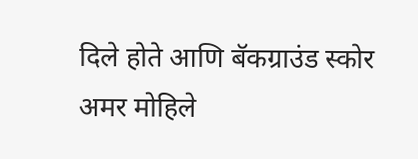दिले होते आणि बॅकग्राउंड स्कोर अमर मोहिले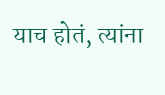याच होतं, त्यांना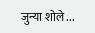जुन्या शोले ...